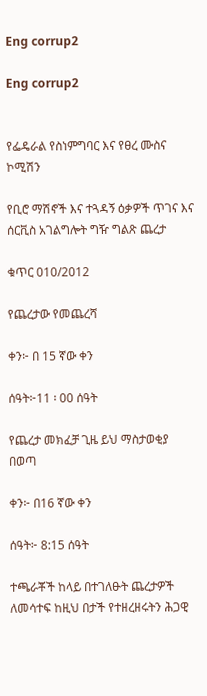Eng corrup2

Eng corrup2


የፌዴራል የስነምግባር እና የፀረ ሙስና ኮሚሽን

የቢሮ ማሽኖች እና ተጓዳኝ ዕቃዎች ጥገና እና ሰርቪስ አገልግሎት ግዥ ግልጽ ጨረታ

ቁጥር 010/2012

የጨረታው የመጨረሻ

ቀን፦ በ 15 ኛው ቀን

ሰዓት፦11 ፡ 00 ሰዓት

የጨረታ መክፈቻ ጊዜ ይህ ማስታወቂያ በወጣ

ቀን፦ በ16 ኛው ቀን

ሰዓት፦ 8:15 ሰዓት

ተጫራቾች ከላይ በተገለፁት ጨረታዎች ለመሳተፍ ከዚህ በታች የተዘረዘሩትን ሕጋዊ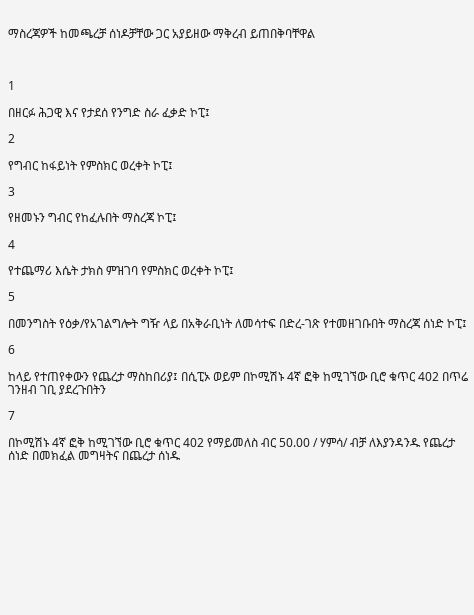ማስረጃዎች ከመጫረቻ ሰነዶቻቸው ጋር አያይዘው ማቅረብ ይጠበቅባቸዋል



1

በዘርፉ ሕጋዊ እና የታደሰ የንግድ ስራ ፈቃድ ኮፒ፤

2

የግብር ከፋይነት የምስክር ወረቀት ኮፒ፤

3

የዘመኑን ግብር የከፈሉበት ማስረጃ ኮፒ፤

4

የተጨማሪ እሴት ታክስ ምዝገባ የምስክር ወረቀት ኮፒ፤

5

በመንግስት የዕቃ/የአገልግሎት ግዥ ላይ በአቅራቢነት ለመሳተፍ በድረ-ገጽ የተመዘገቡበት ማስረጃ ሰነድ ኮፒ፤

6

ከላይ የተጠየቀውን የጨረታ ማስከበሪያ፤ በሲፒኦ ወይም በኮሚሽኑ 4ኛ ፎቅ ከሚገኘው ቢሮ ቁጥር 402 በጥሬ ገንዘብ ገቢ ያደረጉበትን

7

በኮሚሽኑ 4ኛ ፎቅ ከሚገኘው ቢሮ ቁጥር 402 የማይመለስ ብር 50.00 / ሃምሳ/ ብቻ ለእያንዳንዱ የጨረታ ሰነድ በመክፈል መግዛትና በጨረታ ሰነዱ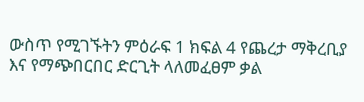ውስጥ የሚገኙትን ምዕራፍ 1 ክፍል 4 የጨረታ ማቅረቢያ እና የማጭበርበር ድርጊት ላለመፈፀም ቃል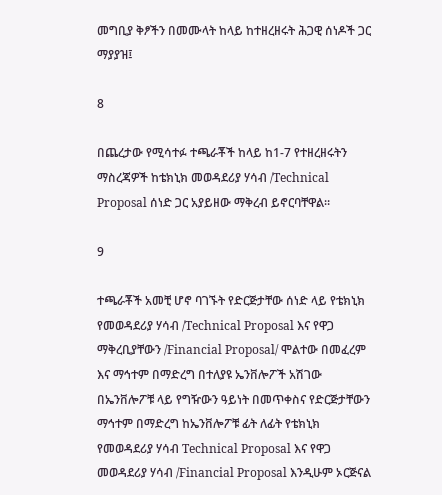መግቢያ ቅፆችን በመሙላት ከላይ ከተዘረዘሩት ሕጋዊ ሰነዶች ጋር ማያያዝ፤

8

በጨረታው የሚሳተፉ ተጫራቾች ከላይ ከ1-7 የተዘረዘሩትን ማስረጃዎች ከቴክኒክ መወዳደሪያ ሃሳብ /Technical Proposal ሰነድ ጋር አያይዘው ማቅረብ ይኖርባቸዋል።

9

ተጫራቾች አመቺ ሆኖ ባገኙት የድርጅታቸው ሰነድ ላይ የቴክኒክ የመወዳደሪያ ሃሳብ /Technical Proposal እና የዋጋ ማቅረቢያቸውን /Financial Proposal/ ሞልተው በመፈረም እና ማኅተም በማድረግ በተለያዩ ኤንቨሎፖች አሽገው በኤንቨሎፖቹ ላይ የግዥውን ዓይነት በመጥቀስና የድርጅታቸውን ማኅተም በማድረግ ከኤንቨሎፖቹ ፊት ለፊት የቴክኒክ የመወዳደሪያ ሃሳብ Technical Proposal እና የዋጋ መወዳደሪያ ሃሳብ /Financial Proposal እንዲሁም ኦርጅናል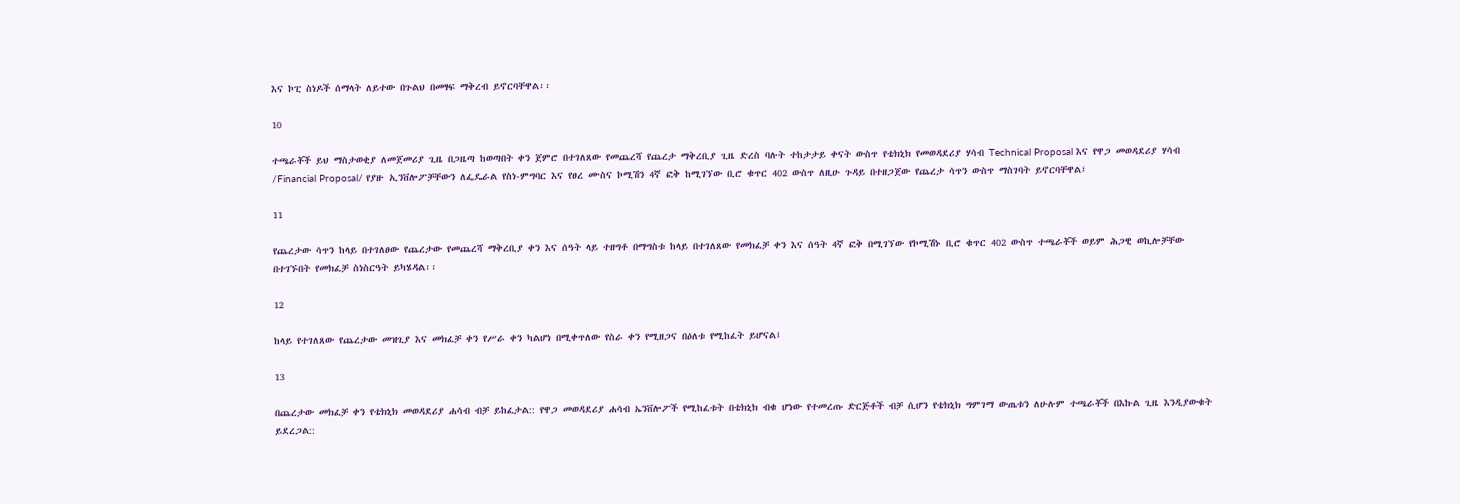እና ኮፒ ስነዶች ሰማላት ለይተው በጉልህ በመፃፍ ማቅረብ ይኖርባቸዋል፡፡

10

ተጫራቾች ይህ ማስታወቂያ ለመጀመሪያ ጊዜ በጋዜጣ ከወጣበት ቀን ጀምሮ በተገለጸው የመጨረሻ የጨረታ ማቅረቢያ ጊዜ ድረስ ባሉት ተከታታይ ቀናት ውስጥ የቴክኒክ የመወዳደሪያ ሃሳብ Technical Proposal እና የዋጋ መወዳደሪያ ሃሳብ /Financial Proposal/ የያዙ ኢንቨሎፖቻቸውን ለፌዴራል የስነ-ምግባር እና የፀረ ሙስና ኮሚሽን 4ኛ ፎቅ ከሚገኘው ቢሮ ቁጥር 402 ውስጥ ለዚሁ ጉዳይ በተዘጋጀው የጨረታ ሳጥን ውስጥ ማስገባት ይኖርባቸዋል፤

11

የጨረታው ሳጥን ከላይ በተገለፀው የጨረታው የመጨረሻ ማቅረቢያ ቀን እና ሰዓት ላይ ተዘግቶ በማግስቱ ከላይ በተገለጸው የመክፈቻ ቀን እና ሰዓት 4ኛ ፎቅ በሚገኘው የኮሚሽኑ ቢሮ ቁጥር 402 ውስጥ ተጫራቾች ወይም ሕጋዊ ወኪሎቻቸው በተገኙበት የመክፈቻ ስነስርዓት ይካሄዳል፡፡

12

ከላይ የተገለጸው የጨረታው መዝጊያ እና መክፈቻ ቀን የሥራ ቀን ካልሆነ በሚቀጥለው የስራ ቀን የሚዘጋና በዕለቱ የሚከፈት ይሆናል፤

13

በጨረታው መክፈቻ ቀን የቴክኒክ መወዳደሪያ ሐሳብ ብቻ ይከፈታል:: የዋጋ መወዳደሪያ ሐሳብ ኤንቨሎፖች የሚከፈቱት በቴክኒክ ብቁ ሆነው የተመረጡ ድርጅቶች ብቻ ሲሆን የቴክኒክ ግምገማ ውጤቱን ለሁሉም ተጫራቾች በእኩል ጊዜ እንዲያውቁት ይደረጋል::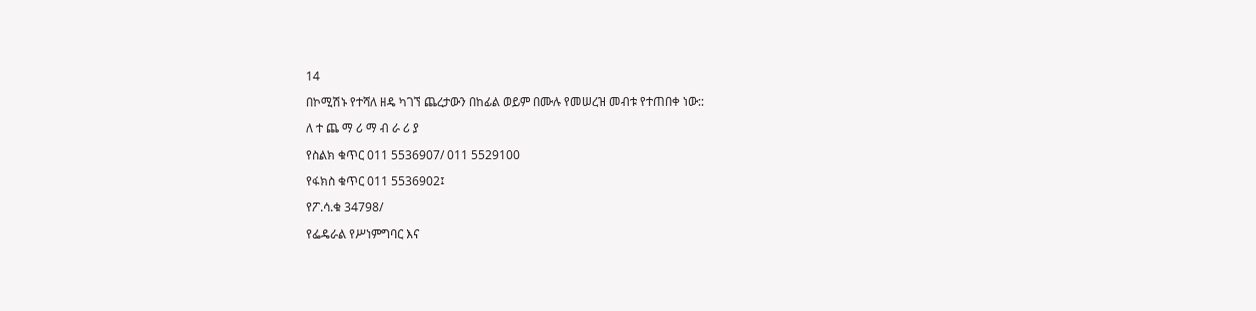14

በኮሚሽኑ የተሻለ ዘዴ ካገኘ ጨረታውን በከፊል ወይም በሙሉ የመሠረዝ መብቱ የተጠበቀ ነው::

ለ ተ ጨ ማ ሪ ማ ብ ራ ሪ ያ

የስልክ ቁጥር 011 5536907/ 011 5529100

የፋክስ ቁጥር 011 5536902፤

የፖ.ሳ.ቁ 34798/

የፌዴራል የሥነምግባር እና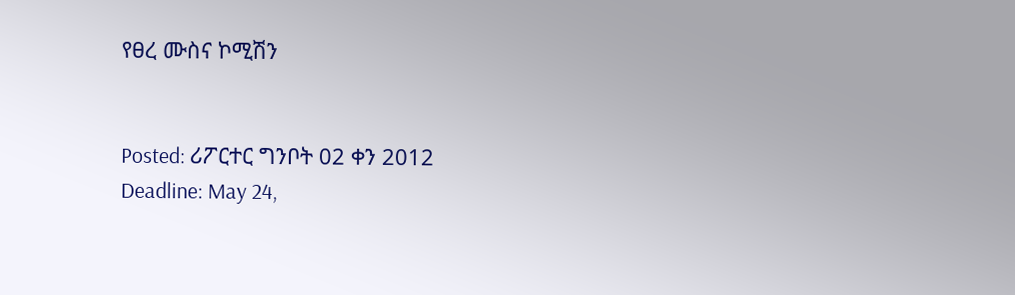የፀረ ሙስና ኮሚሽን


Posted: ሪፖርተር ግንቦት 02 ቀን 2012
Deadline: May 24,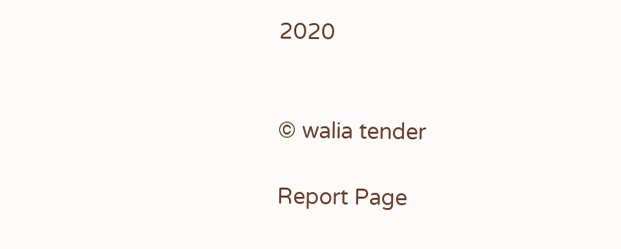2020


© walia tender

Report Page